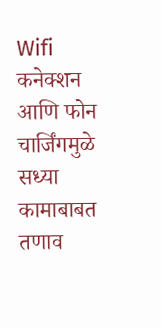Wifi कनेक्शन आणि फोन चार्जिंगमुळे सध्या कामाबाबत तणाव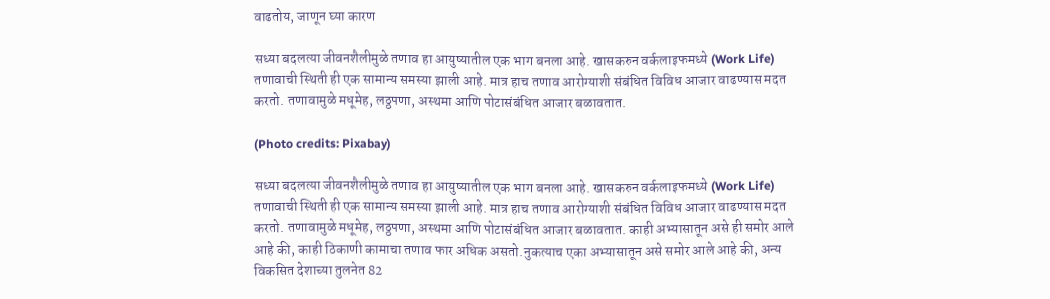वाढतोय, जाणून घ्या कारण

सध्या बदलत्या जीवनशैलीमुळे तणाव हा आयुष्यातील एक भाग बनला आहे. खासकरुन वर्कलाइफमध्ये (Work Life) तणावाची स्थिती ही एक सामान्य समस्या झाली आहे. मात्र हाच तणाव आरोग्याशी संबंधित विविध आजार वाढण्यास मदत करतो. तणावामुळे मधूमेह, लठ्ठपणा, अस्थमा आणि पोटासंबंधित आजार बळावतात.

(Photo credits: Pixabay)

सध्या बदलत्या जीवनशैलीमुळे तणाव हा आयुष्यातील एक भाग बनला आहे. खासकरुन वर्कलाइफमध्ये (Work Life)  तणावाची स्थिती ही एक सामान्य समस्या झाली आहे. मात्र हाच तणाव आरोग्याशी संबंधित विविध आजार वाढण्यास मदत करतो. तणावामुळे मधूमेह, लठ्ठपणा, अस्थमा आणि पोटासंबंधित आजार बळावतात. काही अभ्यासातून असे ही समोर आले आहे की, काही ठिकाणी कामाचा तणाव फार अधिक असतो.नुकत्याच एका अभ्यासातून असे समोर आले आहे की, अन्य विकसित देशाच्या तुलनेत 82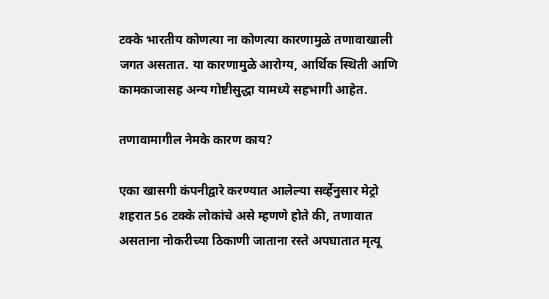टक्के भारतीय कोणत्या ना कोणत्या कारणामुळे तणावाखाली जगत असतात. या कारणामुळे आरोग्य, आर्थिक स्थिती आणि कामकाजासह अन्य गोष्टीसुद्धा यामध्ये सहभागी आहेत.

तणावामागील नेमके कारण काय?

एका खासगी कंपनीद्वारे करण्यात आलेल्या सर्व्हेनुसार मेट्रो शहरात 56 टक्के लोकांचे असे म्हणणे होते की, तणावात असताना नोकरीच्या ठिकाणी जाताना रस्ते अपघातात मृत्यू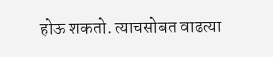होऊ शकतो. त्याचसोबत वाढत्या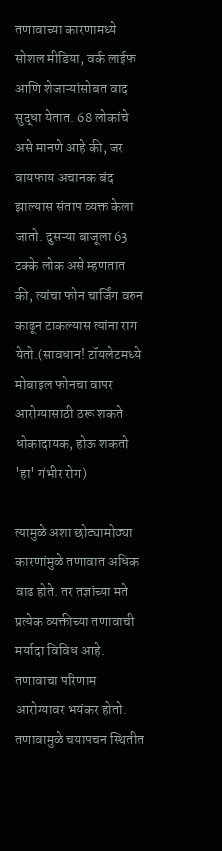तणावाच्या कारणामध्ये सोशल मीडिया, वर्क लाईफ आणि शेजाऱ्यांसोबत वाद सुद्धा येतात. 68 लोकांचे असे मानणे आहे की, जर वायफाय अचानक बंद झाल्यास संताप व्यक्त केला जातो. दुसऱ्या बाजूला 63 टक्के लोक असे म्हणतात की, त्यांचा फोन चार्जिंग वरुन काढून टाकल्यास त्यांना राग येतो.(सावधान! टॉयलेटमध्ये मोबाइल फोनचा वापर आरोग्यासाठी ठरू शकते धोकादायक, होऊ शकतो 'हा' गंभीर रोग)

त्यामुळे अशा छोट्यामोठ्या कारणांमुळे तणावात अधिक वाढ होते. तर तज्ञांच्या मते प्रत्येक व्यक्तीच्या तणावाची मर्यादा विविध आहे. तणावाचा परिणाम आरोग्यावर भयंकर होतो. तणावामुळे चयापचन स्थितीत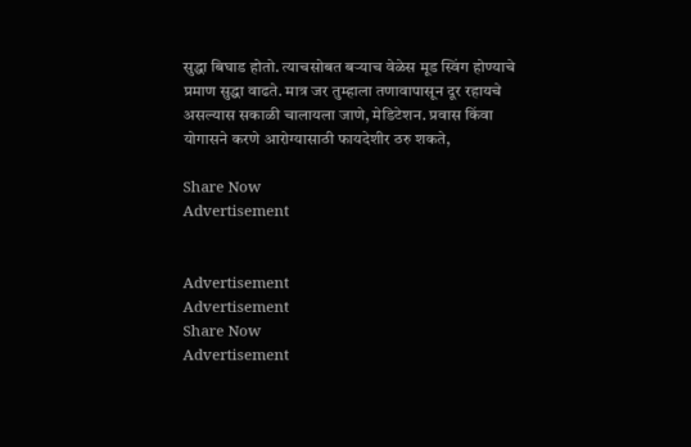सुद्धा बिघाड होतो. त्याचसोबत बऱ्याच वेळेस मूड स्विंग होण्याचे प्रमाण सुद्धा वाढते. मात्र जर तुम्हाला तणावापासून दूर रहायचे असल्यास सकाळी चालायला जाणे, मेडिटेशन. प्रवास किंवा योगासने करणे आरोग्यासाठी फायदेशीर ठरु शकते,

Share Now
Advertisement


Advertisement
Advertisement
Share Now
Advertisement